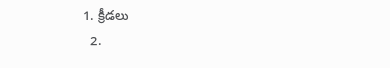1. క్రీడలు
  2.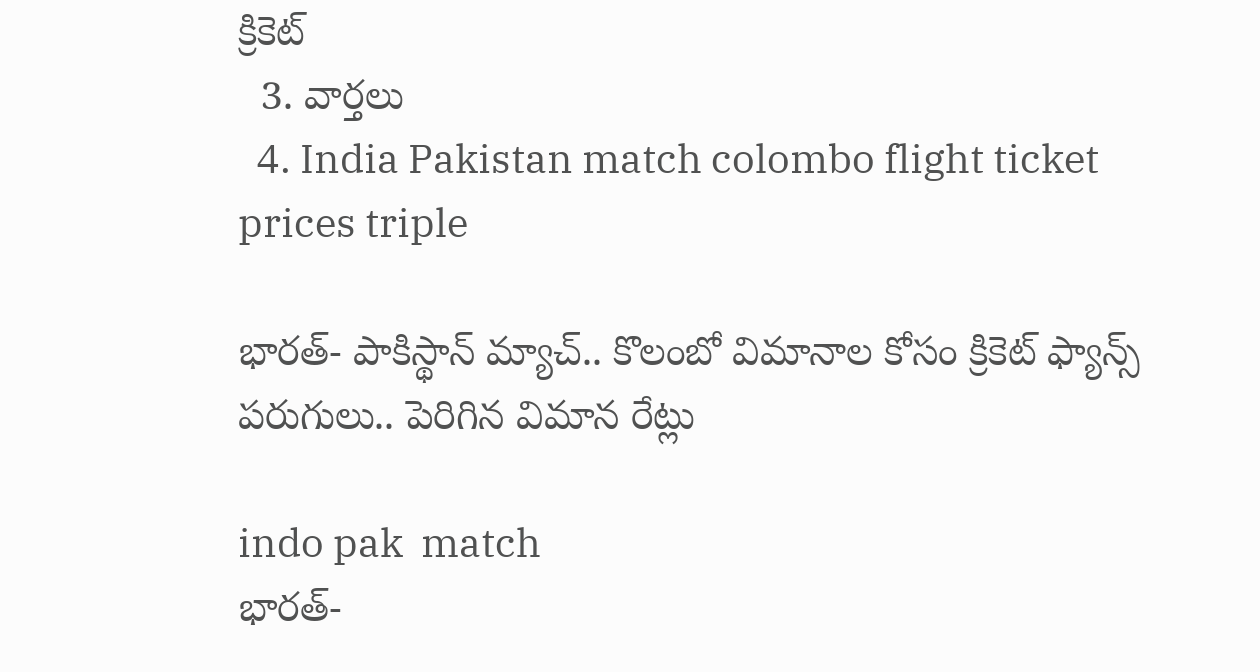క్రికెట్
  3. వార్తలు
  4. India Pakistan match colombo flight ticket prices triple

భారత్- పాకిస్థాన్ మ్యాచ్.. కొలంబో విమానాల కోసం క్రికెట్ ఫ్యాన్స్ పరుగులు.. పెరిగిన విమాన రేట్లు

indo pak  match
భారత్-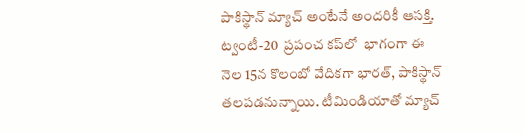పాకిస్థాన్ మ్యాచ్ అంటేనే అందరికీ ఆసక్తి. ట్వంటీ-20  ప్రపంచ కప్‌లో  భాగంగా ఈ నెల 15న కొలంబో వేదికగా భారత్, పాకిస్థాన్ తలపడనున్నాయి. టీమిండియాతో మ్యాచ్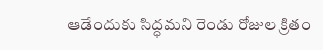ఆడేందుకు సిద్ధమని రెండు రోజుల క్రితం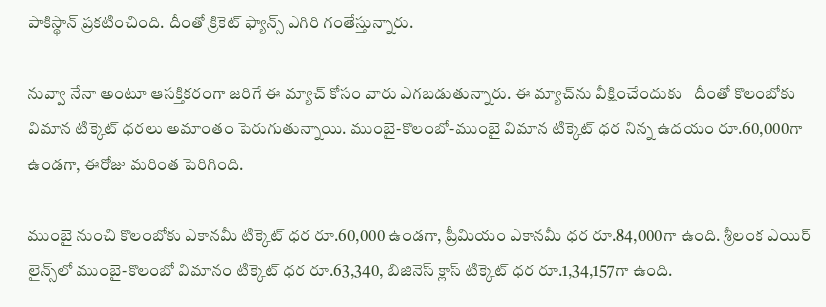పాకిస్థాన్ ప్రకటించింది. దీంతో క్రికెట్ ఫ్యాన్స్ ఎగిరి గంతేస్తున్నారు.

నువ్వా నేనా అంటూ ఆసక్తికరంగా జరిగే ఈ మ్యాచ్ కోసం వారు ఎగబడుతున్నారు. ఈ మ్యాచ్‌ను వీక్షించేందుకు   దీంతో కొలంబోకు విమాన టిక్కెట్ ధరలు అమాంతం పెరుగుతున్నాయి. ముంబై-కొలంబో-ముంబై విమాన టిక్కెట్ ధర నిన్న ఉదయం రూ.60,000గా ఉండగా, ఈరోజు మరింత పెరిగింది.

ముంబై నుంచి కొలంబోకు ఎకానమీ టిక్కెట్ ధర రూ.60,000 ఉండగా, ప్రీమియం ఎకానమీ ధర రూ.84,000గా ఉంది. శ్రీలంక ఎయిర్ లైన్స్‌లో ముంబై-కొలంబో విమానం టిక్కెట్ ధర రూ.63,340, బిజినెస్ క్లాస్ టిక్కెట్ ధర రూ.1,34,157గా ఉంది.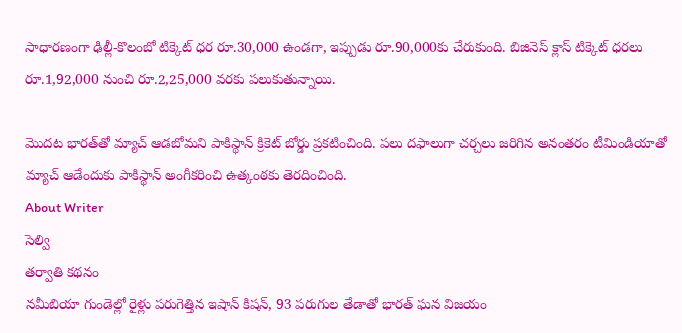సాధారణంగా ఢిల్లీ-కొలంబో టిక్కెట్ ధర రూ.30,000 ఉండగా, ఇప్పుడు రూ.90,000కు చేరుకుంది. బిజినెస్ క్లాస్ టిక్కెట్ ధరలు రూ.1,92,000 నుంచి రూ.2,25,000 వరకు పలుకుతున్నాయి.

మొదట భారత్‌తో మ్యాచ్ ఆడబోమని పాకిస్థాన్ క్రికెట్ బోర్డు ప్రకటించింది. పలు దఫాలుగా చర్చలు జరిగిన అనంతరం టీమిండియాతో మ్యాచ్ ఆడేందుకు పాకిస్థాన్ అంగీకరించి ఉత్కంఠకు తెరదించింది.
About Writer
సెల్వి
తర్వాతి కథనం
నమీబియా గుండెల్లో రైళ్లు పరుగెత్తిన ఇషాన్ కిషన్, 93 పరుగుల తేడాతో భారత్ ఘన విజయం